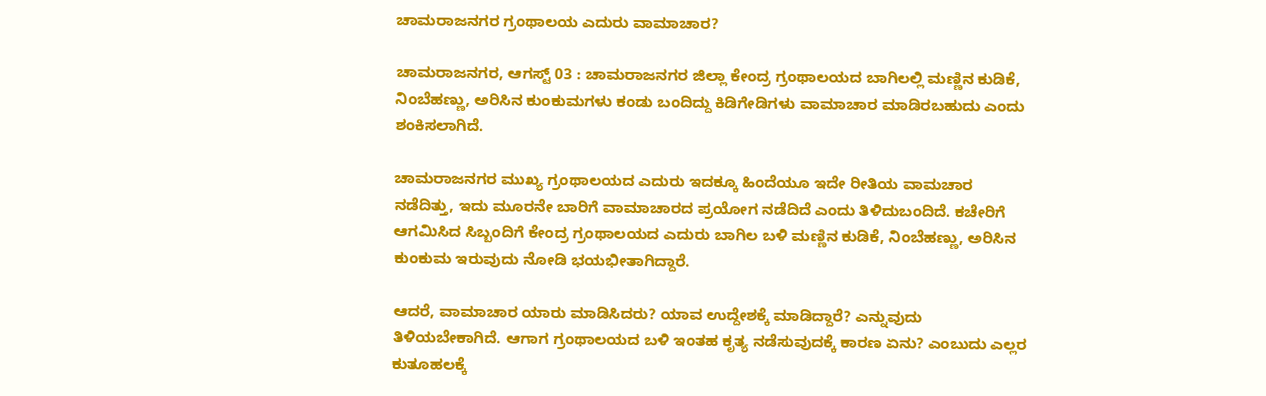ಚಾಮರಾಜನಗರ ಗ್ರಂಥಾಲಯ ಎದುರು ವಾಮಾಚಾರ?

ಚಾಮರಾಜನಗರ, ಆಗಸ್ಟ್ 03 : ಚಾಮರಾಜನಗರ ಜಿಲ್ಲಾ ಕೇಂದ್ರ ಗ್ರಂಥಾಲಯದ ಬಾಗಿಲಲ್ಲಿ ಮಣ್ಣಿನ ಕುಡಿಕೆ, ನಿಂಬೆಹಣ್ಣು, ಅರಿಸಿನ ಕುಂಕುಮಗಳು ಕಂಡು ಬಂದಿದ್ದು ಕಿಡಿಗೇಡಿಗಳು ವಾಮಾಚಾರ ಮಾಡಿರಬಹುದು ಎಂದು ಶಂಕಿಸಲಾಗಿದೆ.

ಚಾಮರಾಜನಗರ ಮುಖ್ಯ ಗ್ರಂಥಾಲಯದ ಎದುರು ಇದಕ್ಕೂ ಹಿಂದೆಯೂ ಇದೇ ರೀತಿಯ ವಾಮಚಾರ ನಡೆದಿತ್ತು, ಇದು ಮೂರನೇ ಬಾರಿಗೆ ವಾಮಾಚಾರದ ಪ್ರಯೋಗ ನಡೆದಿದೆ ಎಂದು ತಿಳಿದುಬಂದಿದೆ. ಕಚೇರಿಗೆ ಆಗಮಿಸಿದ ಸಿಬ್ಬಂದಿಗೆ ಕೇಂದ್ರ ಗ್ರಂಥಾಲಯದ ಎದುರು ಬಾಗಿಲ ಬಳಿ ಮಣ್ಣಿನ ಕುಡಿಕೆ, ನಿಂಬೆಹಣ್ಣು, ಅರಿಸಿನ ಕುಂಕುಮ ಇರುವುದು ನೋಡಿ ಭಯಭೀತಾಗಿದ್ದಾರೆ.

ಆದರೆ, ವಾಮಾಚಾರ ಯಾರು ಮಾಡಿಸಿದರು? ಯಾವ ಉದ್ದೇಶಕ್ಕೆ ಮಾಡಿದ್ದಾರೆ? ಎನ್ನುವುದು ತಿಳಿಯಬೇಕಾಗಿದೆ. ಆಗಾಗ ಗ್ರಂಥಾಲಯದ ಬಳಿ ಇಂತಹ ಕೃತ್ಯ ನಡೆಸುವುದಕ್ಕೆ ಕಾರಣ ಏನು? ಎಂಬುದು ಎಲ್ಲರ ಕುತೂಹಲಕ್ಕೆ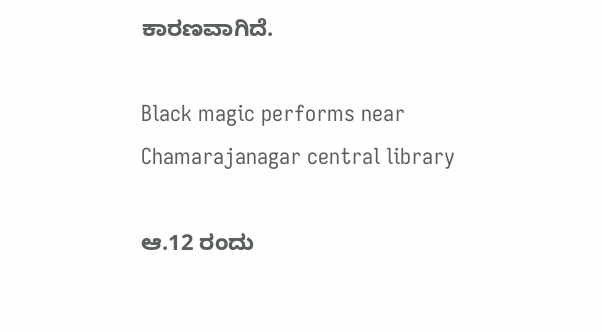ಕಾರಣವಾಗಿದೆ.

Black magic performs near Chamarajanagar central library

ಆ.12 ರಂದು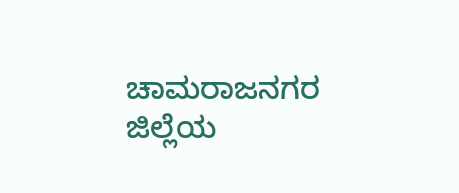ಚಾಮರಾಜನಗರ ಜಿಲ್ಲೆಯ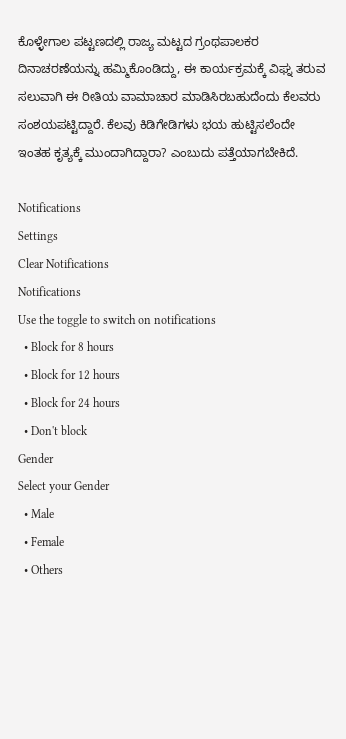ಕೊಳ್ಳೇಗಾಲ ಪಟ್ಟಣದಲ್ಲಿ ರಾಜ್ಯ ಮಟ್ಟದ ಗ್ರಂಥಪಾಲಕರ ದಿನಾಚರಣೆಯನ್ನು ಹಮ್ಮಿಕೊಂಡಿದ್ದು, ಈ ಕಾರ್ಯಕ್ರಮಕ್ಕೆ ವಿಘ್ನ ತರುವ ಸಲುವಾಗಿ ಈ ರೀತಿಯ ವಾಮಾಚಾರ ಮಾಡಿಸಿರಬಹುದೆಂದು ಕೆಲವರು ಸಂಶಯಪಟ್ಟಿದ್ದಾರೆ. ಕೆಲವು ಕಿಡಿಗೇಡಿಗಳು ಭಯ ಹುಟ್ಟಿಸಲೆಂದೇ ಇಂತಹ ಕೃತ್ಯಕ್ಕೆ ಮುಂದಾಗಿದ್ದಾರಾ? ಎಂಬುದು ಪತ್ತೆಯಾಗಬೇಕಿದೆ.

Notifications
Settings
Clear Notifications
Notifications
Use the toggle to switch on notifications
  • Block for 8 hours
  • Block for 12 hours
  • Block for 24 hours
  • Don't block
Gender
Select your Gender
  • Male
  • Female
  • Others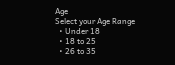Age
Select your Age Range
  • Under 18
  • 18 to 25
  • 26 to 35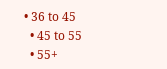• 36 to 45
  • 45 to 55
  • 55+